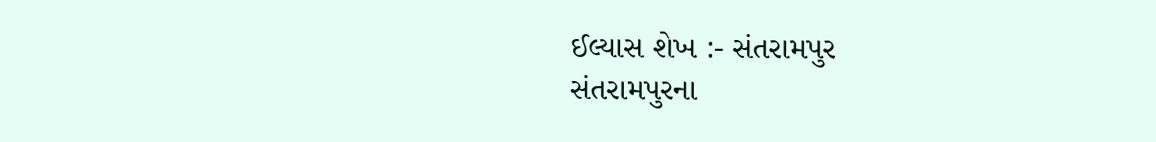ઈલ્યાસ શેખ :- સંતરામપુર
સંતરામપુરના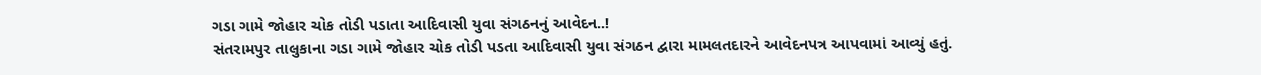ગડા ગામે જોહાર ચોક તોડી પડાતા આદિવાસી યુવા સંગઠનનું આવેદન..!
સંતરામપુર તાલુકાના ગડા ગામે જોહાર ચોક તોડી પડતા આદિવાસી યુવા સંગઠન દ્વારા મામલતદારને આવેદનપત્ર આપવામાં આવ્યું હતું.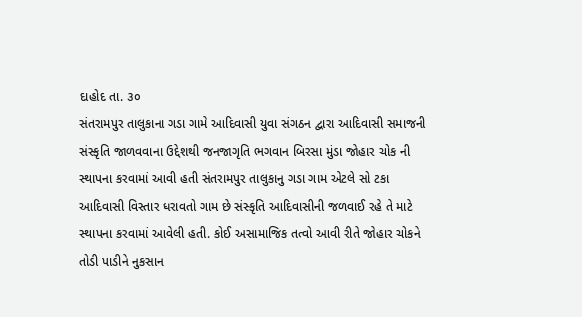દાહોદ તા. ૩૦
સંતરામપુર તાલુકાના ગડા ગામે આદિવાસી યુવા સંગઠન દ્વારા આદિવાસી સમાજની સંસ્કૃતિ જાળવવાના ઉદ્દેશથી જનજાગૃતિ ભગવાન બિરસા મુંડા જોહાર ચોક ની સ્થાપના કરવામાં આવી હતી સંતરામપુર તાલુકાનુ ગડા ગામ એટલે સો ટકા આદિવાસી વિસ્તાર ધરાવતો ગામ છે સંસ્કૃતિ આદિવાસીની જળવાઈ રહે તે માટે સ્થાપના કરવામાં આવેલી હતી. કોઈ અસામાજિક તત્વો આવી રીતે જોહાર ચોકને તોડી પાડીને નુકસાન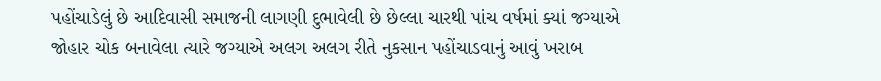પહોંચાડેલું છે આદિવાસી સમાજની લાગણી દુભાવેલી છે છેલ્લા ચારથી પાંચ વર્ષમાં ક્યાં જગ્યાએ જોહાર ચોક બનાવેલા ત્યારે જગ્યાએ અલગ અલગ રીતે નુકસાન પહોંચાડવાનું આવું ખરાબ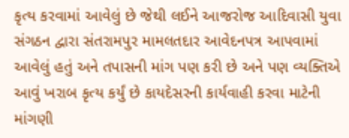કૃત્ય કરવામાં આવેલું છે જેથી લઈને આજરોજ આદિવાસી યુવા સંગઠન દ્વારા સંતરામપુર મામલતદાર આવેદનપત્ર આપવામાં આવેલું હતું અને તપાસની માંગ પણ કરી છે અને પણ વ્યક્તિએ આવું ખરાબ કૃત્ય કર્યું છે કાયદેસરની કાર્યવાહી કરવા માટેની માંગણી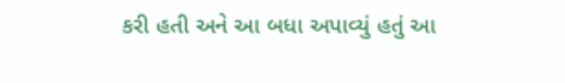કરી હતી અને આ બધા અપાવ્યું હતું આ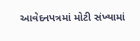આવેદનપત્રમાં મોટી સંખ્યામાં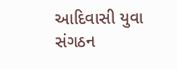આદિવાસી યુવા સંગઠન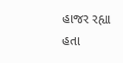હાજર રહ્યા હતા